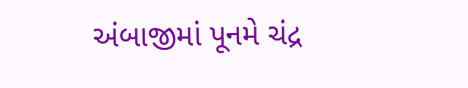અંબાજીમાં પૂનમે ચંદ્ર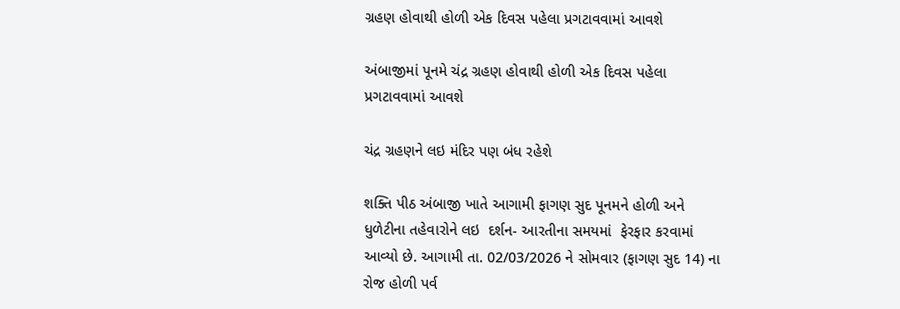ગ્રહણ હોવાથી હોળી એક દિવસ પહેલા પ્રગટાવવામાં આવશે

અંબાજીમાં પૂનમે ચંદ્ર ગ્રહણ હોવાથી હોળી એક દિવસ પહેલા પ્રગટાવવામાં આવશે

ચંદ્ર ગ્રહણને લઇ મંદિર પણ બંધ રહેશે

શક્તિ પીઠ અંબાજી ખાતે આગામી ફાગણ સુદ પૂનમને હોળી અને ધુળેટીના તહેવારોને લઇ  દર્શન- આરતીના સમયમાં  ફેરફાર કરવામાં આવ્યો છે. આગામી તા. 02/03/2026 ને સોમવાર (ફાગણ સુદ 14) ના રોજ હોળી પર્વ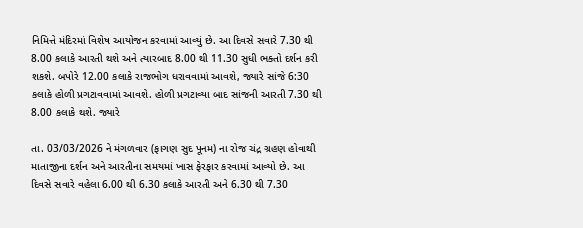નિમિત્તે મંદિરમાં વિશેષ આયોજન કરવામાં આવ્યું છે. આ દિવસે સવારે 7.30 થી 8.00 કલાકે આરતી થશે અને ત્યારબાદ 8.00 થી 11.30 સુધી ભક્તો દર્શન કરી શકશે. બપોરે 12.00 કલાકે રાજભોગ ધરાવવામાં આવશે, જ્યારે સાંજે 6:30 કલાકે હોળી પ્રગટાવવામાં આવશે. હોળી પ્રગટાવ્યા બાદ સાંજની આરતી 7.30 થી 8.00 કલાકે થશે. જ્યારે

તા. 03/03/2026 ને મંગળવાર (ફાગણ સુદ પૂનમ) ના રોજ ચંદ્ર ગ્રહણ હોવાથી માતાજીના દર્શન અને આરતીના સમયમાં ખાસ ફેરફાર કરવામાં આવ્યો છે. આ દિવસે સવારે વહેલા 6.00 થી 6.30 કલાકે આરતી અને 6.30 થી 7.30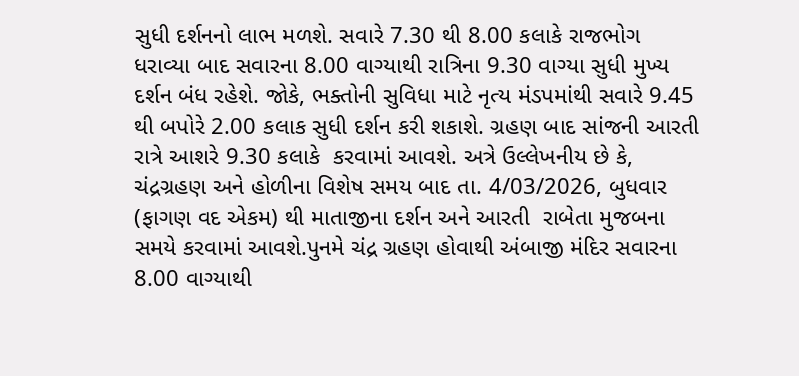સુધી દર્શનનો લાભ મળશે. સવારે 7.30 થી 8.00 કલાકે રાજભોગ ધરાવ્યા બાદ સવારના 8.00 વાગ્યાથી રાત્રિના 9.30 વાગ્યા સુધી મુખ્ય દર્શન બંધ રહેશે. જોકે, ભક્તોની સુવિધા માટે નૃત્ય મંડપમાંથી સવારે 9.45 થી બપોરે 2.00 કલાક સુધી દર્શન કરી શકાશે. ગ્રહણ બાદ સાંજની આરતી રાત્રે આશરે 9.30 કલાકે  કરવામાં આવશે. અત્રે ઉલ્લેખનીય છે કે, ચંદ્રગ્રહણ અને હોળીના વિશેષ સમય બાદ તા. 4/03/2026, બુધવાર (ફાગણ વદ એકમ) થી માતાજીના દર્શન અને આરતી  રાબેતા મુજબના સમયે કરવામાં આવશે.પુનમે ચંદ્ર ગ્રહણ હોવાથી અંબાજી મંદિર સવારના 8.00 વાગ્યાથી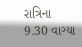રાત્રિના 9.30 વાગ્યા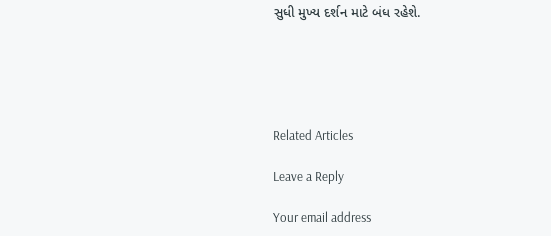સુધી મુખ્ય દર્શન માટે બંધ રહેશે.





Related Articles

Leave a Reply

Your email address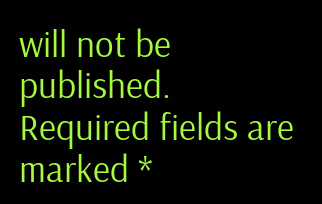will not be published. Required fields are marked *